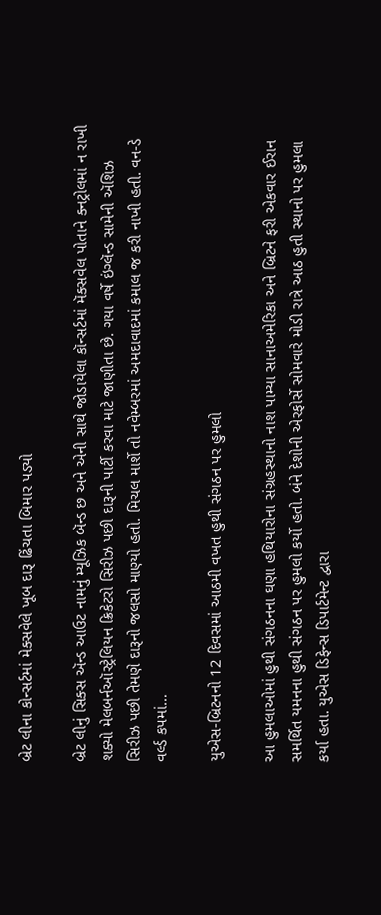બ્રેટ લીના કોન્સર્ટમાં મેક્સવેલે ખૂબ દારૂ ઢિંચતા બિમાર પડ્યો

બ્રેટ લીનું સિક્સ ઍન્ડ આઉટ નામનું મ્યૂઝિક બૅન્ડ છ અને એની સાથે જોડાયેલા કૉન્સર્ટમાં મૅક્સવેલ પોતાને ક્નટ્રોલમાં ન રાખી શક્યો મેલબર્નઑસ્ટ્રેલિયન ક્રિકેટરો સિરીઝ પછી દારૂની પાર્ટી કરવા માટે જાણીતા છે. ગયા વર્ષે ઇંગ્લૅન્ડ સામેની ઍશિઝ સિરીઝ પછી તેમણે દારૂનો જલસો માણ્યો હતો. મિચલ માર્શે તો નવેમ્બરમાં અમદાવાદમાં કમાલ જ કરી નાખી હતી. વન-ડે વર્લ્ડ કપમાં…

યુએસ-બ્રિટનનો 12 દિવસમાં આઠમી વખત હુથી સંગઠન પર હુમલો

આ હુમલાઓમાં હુથી સંગઠનના ઘણા હથિયારોના સંગ્રહસ્થાનો નાશ પામ્યા સાનાઅમેરિકા અને બ્રિટને ફરી એકવાર ઈરાન સમર્થિત યમનના હુથી સંગઠન પર હુમલો કર્યો હતો. બંને દેશોની એરફોર્સે સોમવારે મોડી રાત્રે આઠ હુતી સ્થાનો પર હુમલા કર્યા હતા. યુએસ ડિફેન્સ ડિપાર્ટમેન્ટ દ્વારા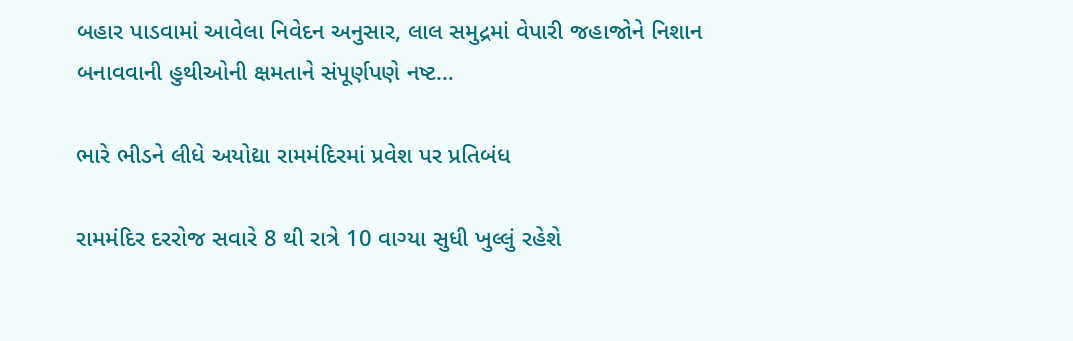બહાર પાડવામાં આવેલા નિવેદન અનુસાર, લાલ સમુદ્રમાં વેપારી જહાજોને નિશાન બનાવવાની હુથીઓની ક્ષમતાને સંપૂર્ણપણે નષ્ટ…

ભારે ભીડને લીધે અયોદ્યા રામમંદિરમાં પ્રવેશ પર પ્રતિબંધ

રામમંદિર દરરોજ સવારે 8 થી રાત્રે 10 વાગ્યા સુધી ખુલ્લું રહેશે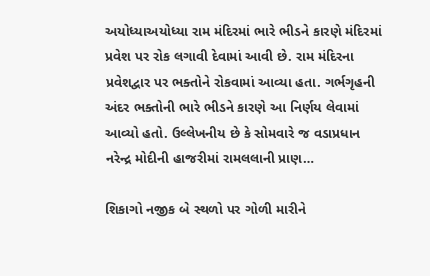અયોધ્યાઅયોધ્યા રામ મંદિરમાં ભારે ભીડને કારણે મંદિરમાં પ્રવેશ પર રોક લગાવી દેવામાં આવી છે. રામ મંદિરના પ્રવેશદ્વાર પર ભક્તોને રોકવામાં આવ્યા હતા. ગર્ભગૃહની અંદર ભક્તોની ભારે ભીડને કારણે આ નિર્ણય લેવામાં આવ્યો હતો. ઉલ્લેખનીય છે કે સોમવારે જ વડાપ્રધાન નરેન્દ્ર મોદીની હાજરીમાં રામલલાની પ્રાણ…

શિકાગો નજીક બે સ્થળો પર ગોળી મારીને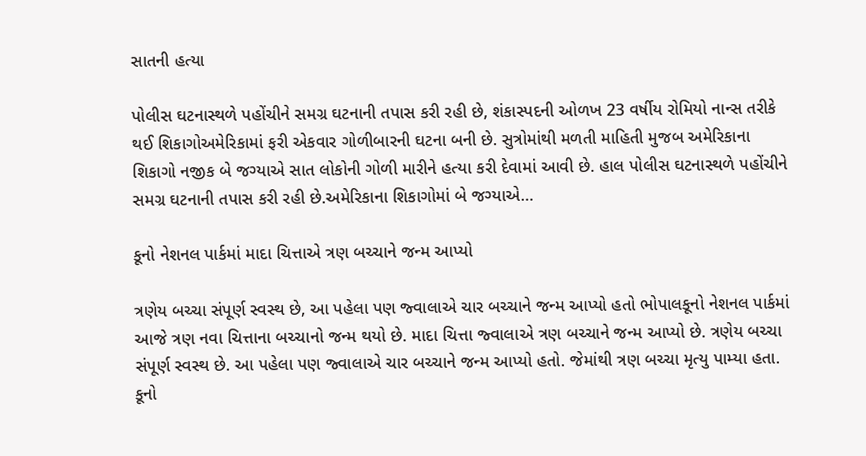સાતની હત્યા

પોલીસ ઘટનાસ્થળે પહોંચીને સમગ્ર ઘટનાની તપાસ કરી રહી છે, શંકાસ્પદની ઓળખ 23 વર્ષીય રોમિયો નાન્સ તરીકે થઈ શિકાગોઅમેરિકામાં ફરી એકવાર ગોળીબારની ઘટના બની છે. સુત્રોમાંથી મળતી માહિતી મુજબ અમેરિકાના શિકાગો નજીક બે જગ્યાએ સાત લોકોની ગોળી મારીને હત્યા કરી દેવામાં આવી છે. હાલ પોલીસ ઘટનાસ્થળે પહોંચીને સમગ્ર ઘટનાની તપાસ કરી રહી છે.અમેરિકાના શિકાગોમાં બે જગ્યાએ…

કૂનો નેશનલ પાર્કમાં માદા ચિત્તાએ ત્રણ બચ્ચાને જન્મ આપ્યો

ત્રણેય બચ્ચા સંપૂર્ણ સ્વસ્થ છે, આ પહેલા પણ જ્વાલાએ ચાર બચ્ચાને જન્મ આપ્યો હતો ભોપાલકૂનો નેશનલ પાર્કમાં આજે ત્રણ નવા ચિત્તાના બચ્ચાનો જન્મ થયો છે. માદા ચિત્તા જ્વાલાએ ત્રણ બચ્ચાને જન્મ આપ્યો છે. ત્રણેય બચ્ચા સંપૂર્ણ સ્વસ્થ છે. આ પહેલા પણ જ્વાલાએ ચાર બચ્ચાને જન્મ આપ્યો હતો. જેમાંથી ત્રણ બચ્ચા મૃત્યુ પામ્યા હતા. કૂનો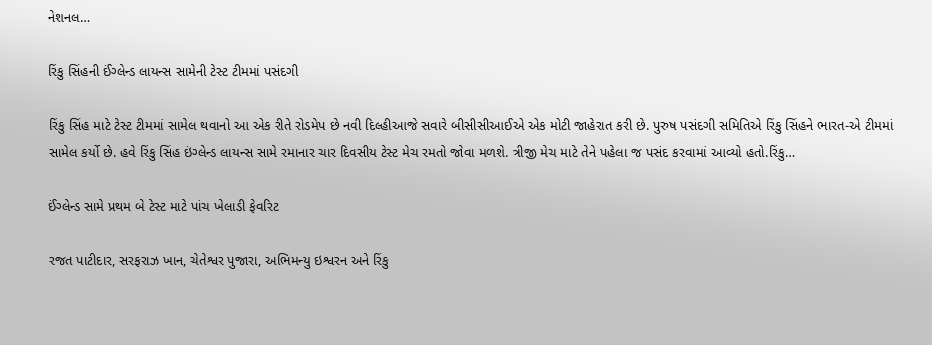નેશનલ…

રિંકુ સિંહની ઈંગ્લેન્ડ લાયન્સ સામેની ટેસ્ટ ટીમમાં પસંદગી

રિંકુ સિંહ માટે ટેસ્ટ ટીમમાં સામેલ થવાનો આ એક રીતે રોડમેપ છે નવી દિલ્હીઆજે સવારે બીસીસીઆઈએ એક મોટી જાહેરાત કરી છે. પુરુષ પસંદગી સમિતિએ રિંકુ સિંહને ભારત-એ ટીમમાં સામેલ કર્યો છે. હવે રિંકુ સિંહ ઇંગ્લેન્ડ લાયન્સ સામે રમાનાર ચાર દિવસીય ટેસ્ટ મેચ રમતો જોવા મળશે. ત્રીજી મેચ માટે તેને પહેલા જ પસંદ કરવામાં આવ્યો હતો.રિંકુ…

ઈંગ્લેન્ડ સામે પ્રથમ બે ટેસ્ટ માટે પાંચ ખેલાડી ફેવરિટ

રજત પાટીદાર, સરફરાઝ ખાન, ચેતેશ્વર પુજારા, અભિમન્યુ ઇશ્વરન અને રિંકુ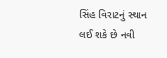સિંહ વિરાટનું સ્થાન લઈ શકે છે નવી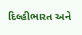દિલ્હીભારત અને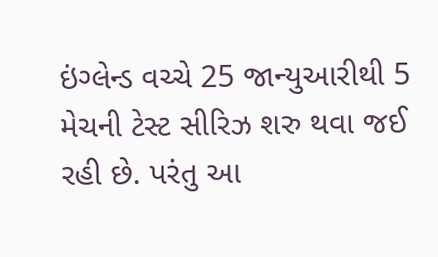ઇંગ્લેન્ડ વચ્ચે 25 જાન્યુઆરીથી 5 મેચની ટેસ્ટ સીરિઝ શરુ થવા જઈ રહી છે. પરંતુ આ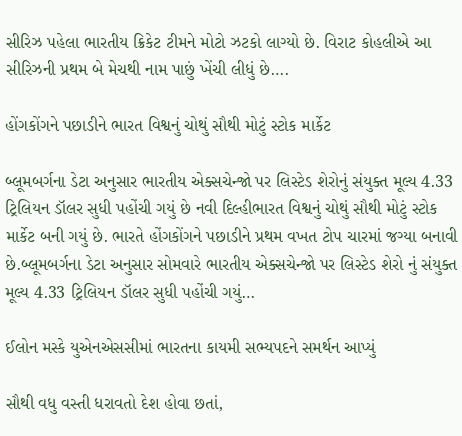સીરિઝ પહેલા ભારતીય ક્રિકેટ ટીમને મોટો ઝટકો લાગ્યો છે. વિરાટ કોહલીએ આ સીરિઝની પ્રથમ બે મેચથી નામ પાછું ખેંચી લીધું છે….

હોંગકોંગને પછાડીને ભારત વિશ્વનું ચોથું સૌથી મોટું સ્ટોક માર્કેટ

બ્લૂમબર્ગના ડેટા અનુસાર ભારતીય એક્સચેન્જો પર લિસ્ટેડ શેરોનું સંયુક્ત મૂલ્ય 4.33 ટ્રિલિયન ડૉલર સુધી પહોંચી ગયું છે નવી દિલ્હીભારત વિશ્વનું ચોથું સૌથી મોટું સ્ટોક માર્કેટ બની ગયું છે. ભારતે હોંગકોંગને પછાડીને પ્રથમ વખત ટોપ ચારમાં જગ્યા બનાવી છે.બ્લૂમબર્ગના ડેટા અનુસાર સોમવારે ભારતીય એક્સચેન્જો પર લિસ્ટેડ શેરો નું સંયુક્ત મૂલ્ય 4.33 ટ્રિલિયન ડૉલર સુધી પહોંચી ગયું…

ઈલોન મસ્કે યુએનએસસીમાં ભારતના કાયમી સભ્યપદને સમર્થન આપ્યું

સૌથી વધુ વસ્તી ધરાવતો દેશ હોવા છતાં,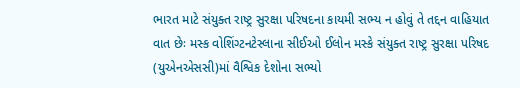ભારત માટે સંયુક્ત રાષ્ટ્ર સુરક્ષા પરિષદના કાયમી સભ્ય ન હોવું તે તદ્દન વાહિયાત વાત છેઃ મસ્ક વોશિંગ્ટનટેસ્લાના સીઈઓ ઈલોન મસ્કે સંયુક્ત રાષ્ટ્ર સુરક્ષા પરિષદ (યુએનએસસી)માં વૈશ્વિક દેશોના સભ્યો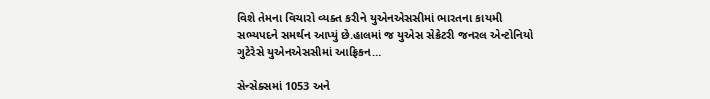વિશે તેમના વિચારો વ્યક્ત કરીને યુએનએસસીમાં ભારતના કાયમી સભ્યપદને સમર્થન આપ્યું છે.હાલમાં જ યુએસ સેક્રેટરી જનરલ એન્ટોનિયો ગુટેરેસે યુએનએસસીમાં આફ્રિકન…

સેન્સેક્સમાં 1053 અને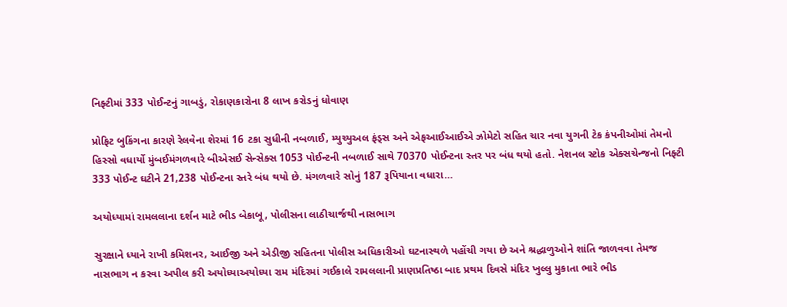નિફ્ટીમાં 333 પોઈન્ટનું ગાબડું, રોકાણકારોના 8 લાખ કરોડનું ધોવાણ

પ્રોફિટ બુકિંગના કારણે રેલવેના શેરમાં 16 ટકા સુધીની નબળાઈ, મ્યુચ્યુઅલ ફંડ્સ અને એફઆઈઆઈએ ઝોમેટો સહિત ચાર નવા યુગની ટેક કંપનીઓમાં તેમનો હિસ્સો વધાર્યો મુંબઈમંગળવારે બીએસઈ સેન્સેક્સ 1053 પોઈન્ટની નબળાઈ સાથે 70370 પોઈન્ટના સ્તર પર બંધ થયો હતો. નેશનલ સ્ટોક એક્સચેન્જનો નિફ્ટી 333 પોઈન્ટ ઘટીને 21,238 પોઈન્ટના સ્તરે બંધ થયો છે. મંગળવારે સોનું 187 રૂપિયાના વધારા…

અયોધ્યામાં રામલલાના દર્શન માટે ભીડ બેકાબૂ, પોલીસના લાઠીચાર્જથી નાસભાગ

સુરક્ષાને ધ્યાને રાખી કમિશનર, આઈજી અને એડીજી સહિતના પોલીસ અધિકારીઓ ઘટનાસ્થળે પહોંચી ગયા છે અને શ્રદ્ધાળુઓને શાંતિ જાળવવા તેમજ નાસભાગ ન કરવા અપીલ કરી અયોધ્યાઅયોધ્યા રામ મંદિરમાં ગઈકાલે રામલલાની પ્રાણપ્રતિષ્ઠા બાદ પ્રથમ દિવસે મંદિર ખુલ્લુ મુકાતા ભારે ભીડ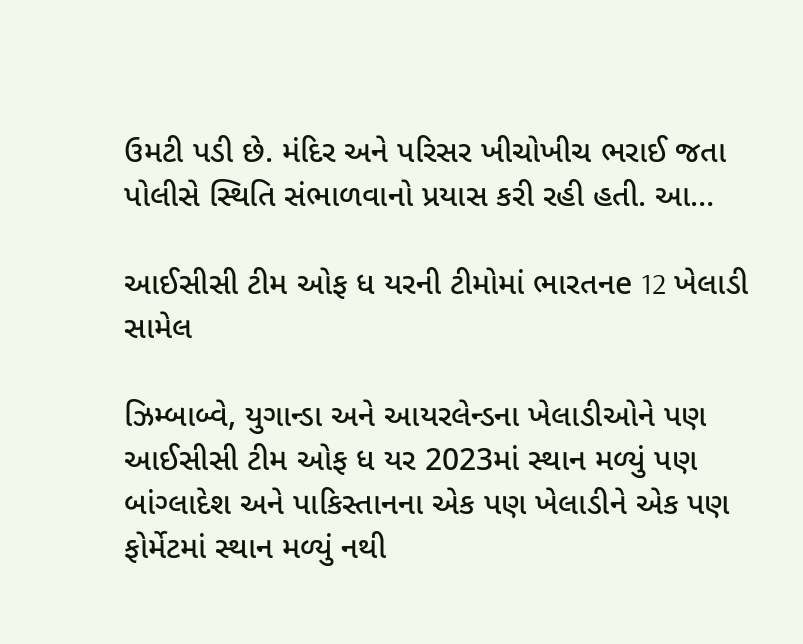ઉમટી પડી છે. મંદિર અને પરિસર ખીચોખીચ ભરાઈ જતા પોલીસે સ્થિતિ સંભાળવાનો પ્રયાસ કરી રહી હતી. આ…

આઈસીસી ટીમ ઓફ ધ યરની ટીમોમાં ભારતનe 12 ખેલાડી સામેલ

ઝિમ્બાબ્વે, યુગાન્ડા અને આયરલેન્ડના ખેલાડીઓને પણ આઈસીસી ટીમ ઓફ ધ યર 2023માં સ્થાન મળ્યું પણ બાંગ્લાદેશ અને પાકિસ્તાનના એક પણ ખેલાડીને એક પણ ફોર્મેટમાં સ્થાન મળ્યું નથી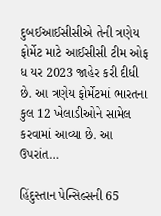દુબઈઆઈસીસીએ તેની ત્રણેય ફોર્મેટ માટે આઈસીસી ટીમ ઓફ ધ યર 2023 જાહેર કરી દીધી છે. આ ત્રણેય ફોર્મેટમાં ભારતના કુલ 12 ખેલાડીઓને સામેલ કરવામાં આવ્યા છે. આ ઉપરાંત…

હિંદુસ્તાન પેન્સિલ્સની 65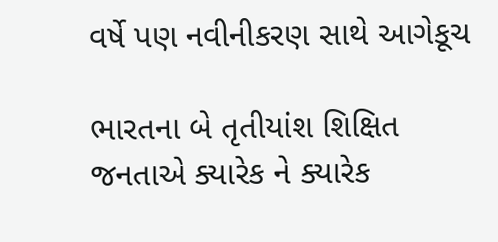વર્ષે પણ નવીનીકરણ સાથે આગેકૂચ

ભારતના બે તૃતીયાંશ શિક્ષિત જનતાએ ક્યારેક ને ક્યારેક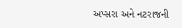અપ્સરા અને નટરાજની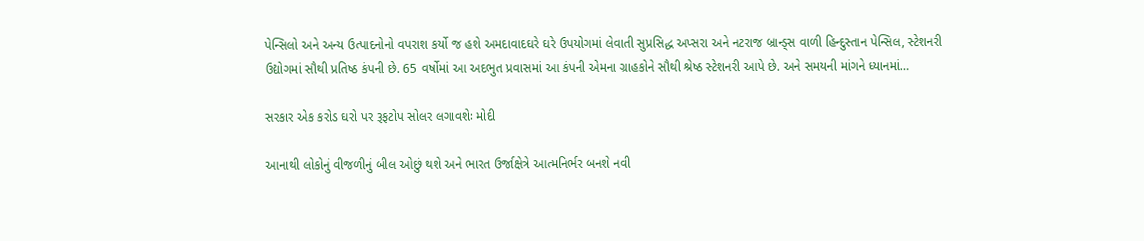પેન્સિલો અને અન્ય ઉત્પાદનોનો વપરાશ કર્યો જ હશે અમદાવાદઘરે ઘરે ઉપયોગમાં લેવાતી સુપ્રસિદ્ધ અપ્સરા અને નટરાજ બ્રાન્ડ્સ વાળી હિન્દુસ્તાન પેન્સિલ, સ્ટેશનરી ઉદ્યોગમાં સૌથી પ્રતિષ્ઠ કંપની છે. 65 વર્ષોમાં આ અદભુત પ્રવાસમાં આ કંપની એમના ગ્રાહકોને સૌથી શ્રેષ્ઠ સ્ટેશનરી આપે છે. અને સમયની માંગને ધ્યાનમાં…

સરકાર એક કરોડ ઘરો પર રૂફટોપ સોલર લગાવશેઃ મોદી

આનાથી લોકોનું વીજળીનું બીલ ઓછું થશે અને ભારત ઉર્જાક્ષેત્રે આત્મનિર્ભર બનશે નવી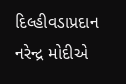દિલ્હીવડાપ્રદાન નરેન્દ્ર મોદીએ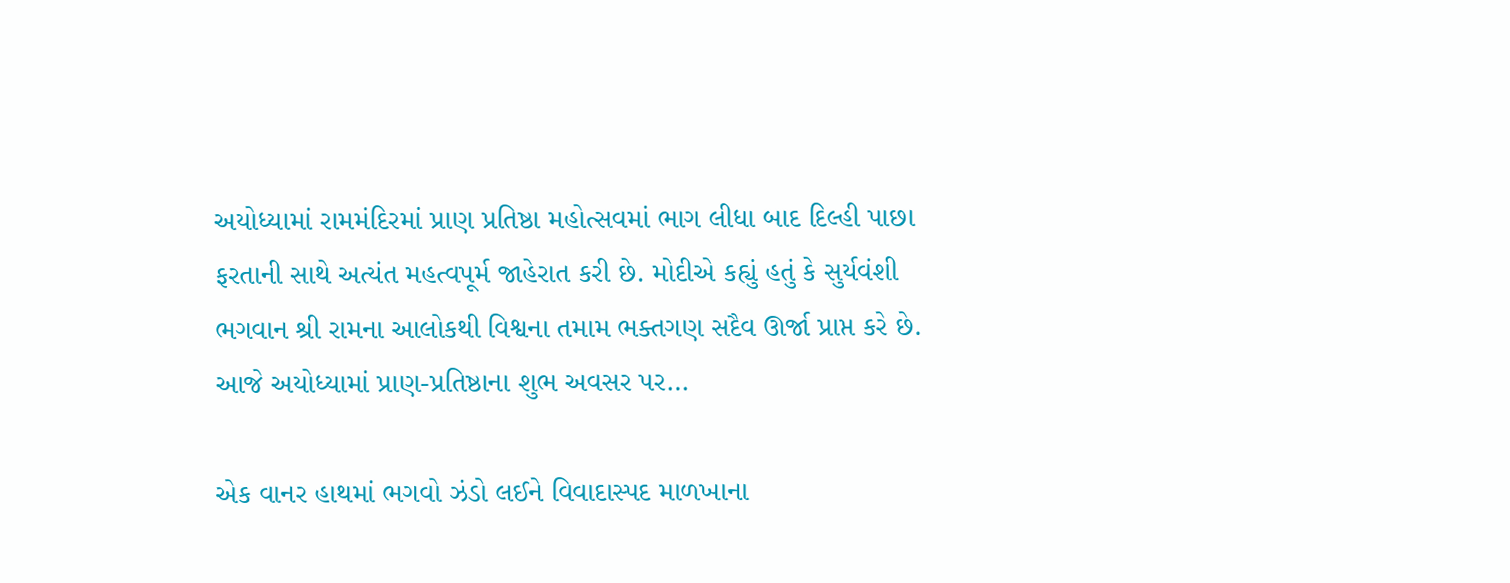અયોધ્યામાં રામમંદિરમાં પ્રાણ પ્રતિષ્ઠા મહોત્સવમાં ભાગ લીધા બાદ દિલ્હી પાછા ફરતાની સાથે અત્યંત મહત્વપૂર્મ જાહેરાત કરી છે. મોદીએ કહ્યું હતું કે સુર્યવંશી ભગવાન શ્રી રામના આલોકથી વિશ્વના તમામ ભક્તગણ સદૈવ ઊર્જા પ્રાપ્ત કરે છે. આજે અયોધ્યામાં પ્રાણ-પ્રતિષ્ઠાના શુભ અવસર પર…

એક વાનર હાથમાં ભગવો ઝંડો લઈને વિવાદાસ્પદ માળખાના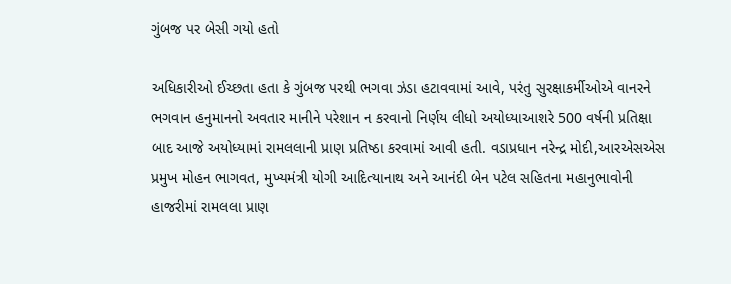ગુંબજ પર બેસી ગયો હતો

અધિકારીઓ ઈચ્છતા હતા કે ગુંબજ પરથી ભગવા ઝંડા હટાવવામાં આવે, પરંતુ સુરક્ષાકર્મીઓએ વાનરને ભગવાન હનુમાનનો અવતાર માનીને પરેશાન ન કરવાનો નિર્ણય લીધો અયોધ્યાઆશરે 500 વર્ષની પ્રતિક્ષા બાદ આજે અયોધ્યામાં રામલલાની પ્રાણ પ્રતિષ્ઠા કરવામાં આવી હતી. વડાપ્રધાન નરેન્દ્ર મોદી,આરએસએસ પ્રમુખ મોહન ભાગવત, મુખ્યમંત્રી યોગી આદિત્યાનાથ અને આનંદી બેન પટેલ સહિતના મહાનુભાવોની હાજરીમાં રામલલા પ્રાણ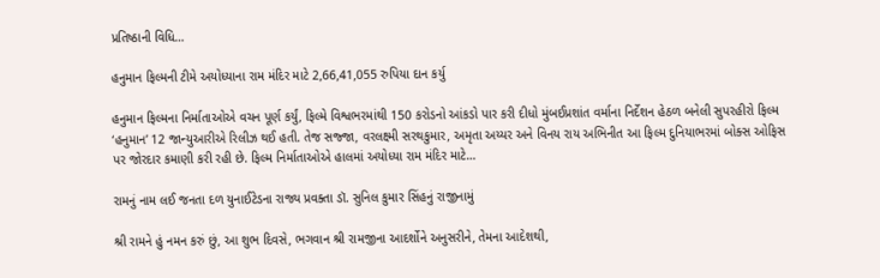પ્રતિષ્ઠાની વિધિ…

હનુમાન ફિલ્મની ટીમે અયોધ્યાના રામ મંદિર માટે 2,66,41,055 રુપિયા દાન કર્યુ

હનુમાન ફિલ્મના નિર્માતાઓએ વચન પૂર્ણ કર્યું, ફિલ્મે વિશ્વભરમાંથી 150 કરોડનો આંકડો પાર કરી દીધો મુંબઈપ્રશાંત વર્માના નિર્દેશન હેઠળ બનેલી સુપરહીરો ફિલ્મ ‘હનુમાન’ 12 જાન્યુઆરીએ રિલીઝ થઈ હતી. તેજ સજ્જા, વરલક્ષ્મી સરથકુમાર, અમૃતા અય્યર અને વિનય રાય અભિનીત આ ફિલ્મ દુનિયાભરમાં બોક્સ ઓફિસ પર જોરદાર કમાણી કરી રહી છે. ફિલ્મ નિર્માતાઓએ હાલમાં અયોધ્યા રામ મંદિર માટે…

રામનું નામ લઈ જનતા દળ યુનાઈટેડના રાજ્ય પ્રવક્તા ડૉ. સુનિલ કુમાર સિંહનું રાજીનામું

શ્રી રામને હું નમન કરું છું, આ શુભ દિવસે, ભગવાન શ્રી રામજીના આદર્શોને અનુસરીને, તેમના આદેશથી,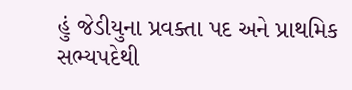હું જેડીયુના પ્રવક્તા પદ અને પ્રાથમિક સભ્યપદેથી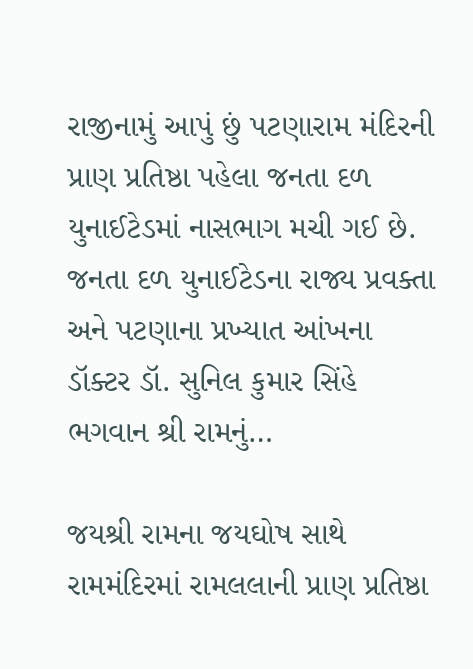રાજીનામું આપું છું પટણારામ મંદિરની પ્રાણ પ્રતિષ્ઠા પહેલા જનતા દળ યુનાઈટેડમાં નાસભાગ મચી ગઈ છે. જનતા દળ યુનાઈટેડના રાજ્ય પ્રવક્તા અને પટણાના પ્રખ્યાત આંખના ડૉક્ટર ડૉ. સુનિલ કુમાર સિંહે ભગવાન શ્રી રામનું…

જયશ્રી રામના જયઘોષ સાથે રામમંદિરમાં રામલલાની પ્રાણ પ્રતિષ્ઠા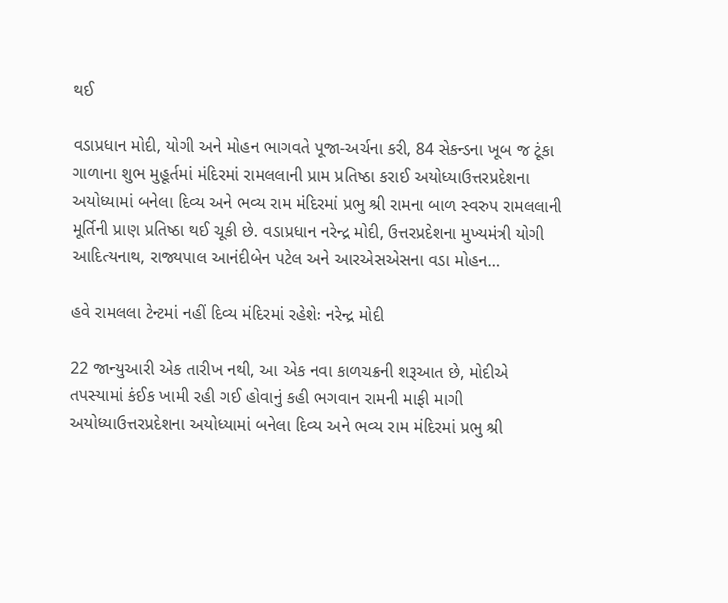થઈ

વડાપ્રધાન મોદી, યોગી અને મોહન ભાગવતે પૂજા-અર્ચના કરી, 84 સેકન્ડના ખૂબ જ ટૂંકા ગાળાના શુભ મુહૂર્તમાં મંદિરમાં રામલલાની પ્રામ પ્રતિષ્ઠા કરાઈ અયોધ્યાઉત્તરપ્રદેશના અયોધ્યામાં બનેલા દિવ્ય અને ભવ્ય રામ મંદિરમાં પ્રભુ શ્રી રામના બાળ સ્વરુપ રામલલાની મૂર્તિની પ્રાણ પ્રતિષ્ઠા થઈ ચૂકી છે. વડાપ્રધાન નરેન્દ્ર મોદી, ઉત્તરપ્રદેશના મુખ્યમંત્રી યોગી આદિત્યનાથ, રાજ્યપાલ આનંદીબેન પટેલ અને આરએસએસના વડા મોહન…

હવે રામલલા ટેન્ટમાં નહીં દિવ્ય મંદિરમાં રહેશેઃ નરેન્દ્ર મોદી

22 જાન્યુઆરી એક તારીખ નથી, આ એક નવા કાળચક્રની શરૂઆત છે, મોદીએ તપસ્યામાં કંઈક ખામી રહી ગઈ હોવાનું કહી ભગવાન રામની માફી માગી અયોધ્યાઉત્તરપ્રદેશના અયોધ્યામાં બનેલા દિવ્ય અને ભવ્ય રામ મંદિરમાં પ્રભુ શ્રી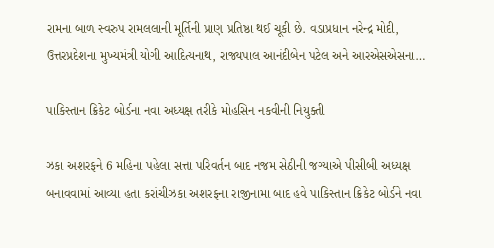રામના બાળ સ્વરુપ રામલલાની મૂર્તિની પ્રાણ પ્રતિષ્ઠા થઈ ચૂકી છે. વડાપ્રધાન નરેન્દ્ર મોદી, ઉત્તરપ્રદેશના મુખ્યમંત્રી યોગી આદિત્યનાથ, રાજ્યપાલ આનંદીબેન પટેલ અને આરએસએસના…

પાકિસ્તાન ક્રિકેટ બોર્ડના નવા અધ્યક્ષ તરીકે મોહસિન નકવીની નિયુક્તી

ઝકા અશરફને 6 મહિના પહેલા સત્તા પરિવર્તન બાદ નજમ સેઠીની જગ્યાએ પીસીબી અધ્યક્ષ બનાવવામાં આવ્યા હતા કરાંચીઝકા અશરફના રાજીનામા બાદ હવે પાકિસ્તાન ક્રિકેટ બોર્ડને નવા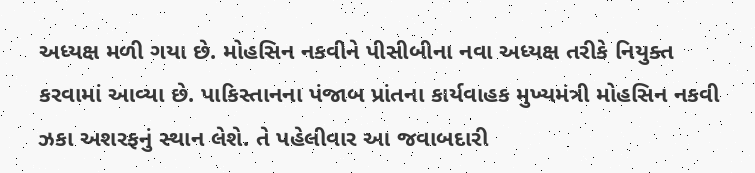અધ્યક્ષ મળી ગયા છે. મોહસિન નકવીને પીસીબીના નવા અધ્યક્ષ તરીકે નિયુક્ત કરવામાં આવ્યા છે. પાકિસ્તાનના પંજાબ પ્રાંતના કાર્યવાહક મુખ્યમંત્રી મોહસિન નકવી ઝકા અશરફનું સ્થાન લેશે. તે પહેલીવાર આ જવાબદારી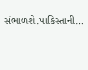સંભાળશે.પાકિસ્તાની…